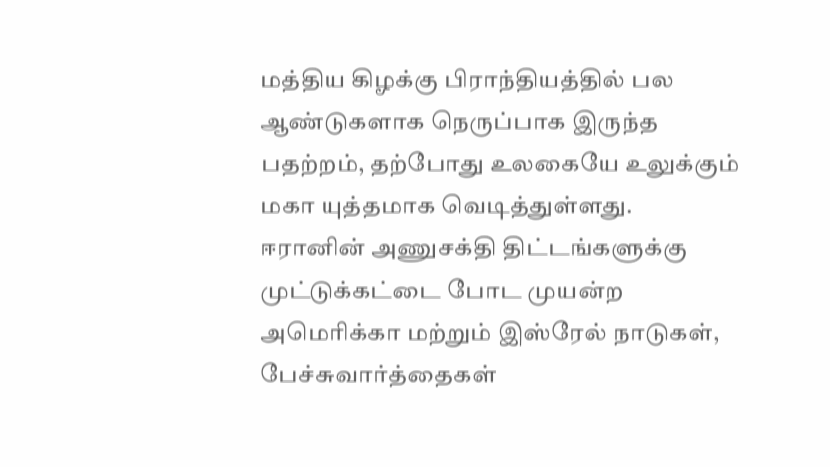மத்திய கிழக்கு பிராந்தியத்தில் பல ஆண்டுகளாக நெருப்பாக இருந்த பதற்றம், தற்போது உலகையே உலுக்கும் மகா யுத்தமாக வெடித்துள்ளது. ஈரானின் அணுசக்தி திட்டங்களுக்கு முட்டுக்கட்டை போட முயன்ற அமெரிக்கா மற்றும் இஸ்ரேல் நாடுகள், பேச்சுவார்த்தைகள்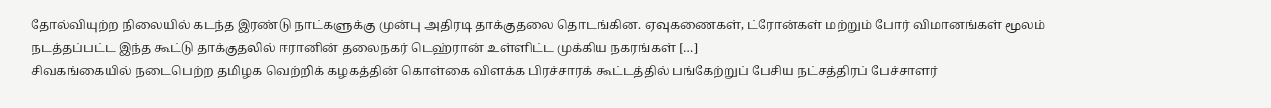தோல்வியுற்ற நிலையில் கடந்த இரண்டு நாட்களுக்கு முன்பு அதிரடி தாக்குதலை தொடங்கின. ஏவுகணைகள், ட்ரோன்கள் மற்றும் போர் விமானங்கள் மூலம் நடத்தப்பட்ட இந்த கூட்டு தாக்குதலில் ஈரானின் தலைநகர் டெஹ்ரான் உள்ளிட்ட முக்கிய நகரங்கள் […]
சிவகங்கையில் நடைபெற்ற தமிழக வெற்றிக் கழகத்தின் கொள்கை விளக்க பிரச்சாரக் கூட்டத்தில் பங்கேற்றுப் பேசிய நட்சத்திரப் பேச்சாளர்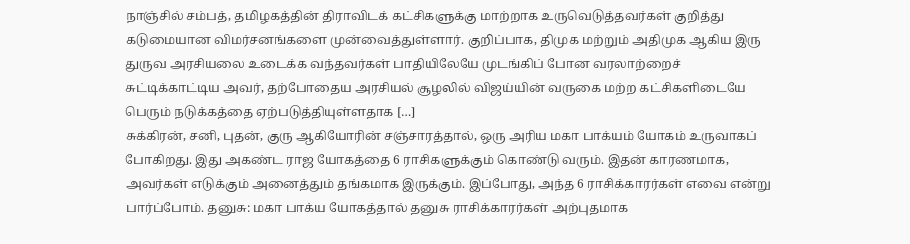நாஞ்சில் சம்பத், தமிழகத்தின் திராவிடக் கட்சிகளுக்கு மாற்றாக உருவெடுத்தவர்கள் குறித்து கடுமையான விமர்சனங்களை முன்வைத்துள்ளார். குறிப்பாக, திமுக மற்றும் அதிமுக ஆகிய இரு துருவ அரசியலை உடைக்க வந்தவர்கள் பாதியிலேயே முடங்கிப் போன வரலாற்றைச் சுட்டிக்காட்டிய அவர், தற்போதைய அரசியல் சூழலில் விஜய்யின் வருகை மற்ற கட்சிகளிடையே பெரும் நடுக்கத்தை ஏற்படுத்தியுள்ளதாக […]
சுக்கிரன், சனி, புதன், குரு ஆகியோரின் சஞ்சாரத்தால், ஒரு அரிய மகா பாக்யம் யோகம் உருவாகப் போகிறது. இது அகண்ட ராஜ யோகத்தை 6 ராசிகளுக்கும் கொண்டு வரும். இதன் காரணமாக, அவர்கள் எடுக்கும் அனைத்தும் தங்கமாக இருக்கும். இப்போது, அந்த 6 ராசிக்காரர்கள் எவை என்று பார்ப்போம். தனுசு: மகா பாக்ய யோகத்தால் தனுசு ராசிக்காரர்கள் அற்புதமாக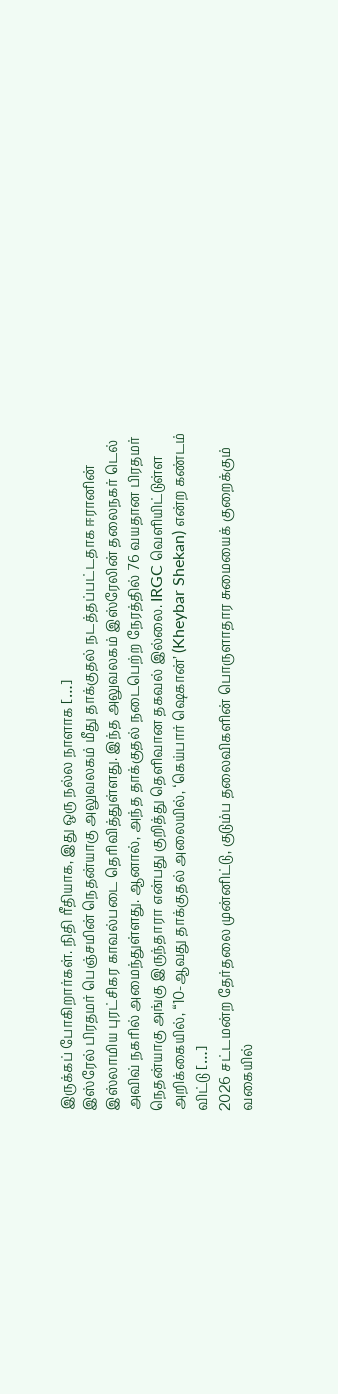இருக்கப் போகிறார்கள். நிதி ரீதியாக, இது ஒரு நல்ல நாளாக […]
இஸ்ரேல் பிரதமர் பெஞ்சமின் நெதன்யாகு அலுவலகம் மீது தாக்குதல் நடத்தப்பட்டதாக ஈரானின் இஸ்லாமிய புரட்சிகர காவல்படை தெரிவித்துள்ளது. இந்த அலுவலகம் இஸ்ரேலின் தலைநகர் டெல் அவிவ் நகரில் அமைந்துள்ளது. ஆனால், அந்த தாக்குதல் நடைபெற்ற நேரத்தில் 76 வயதான பிரதமர் நெதன்யாகு அங்கு இருந்தாரா என்பது குறித்து தெளிவான தகவல் இல்லை. IRGC வெளியிட்டுள்ள அறிக்கையில், “10-ஆவது தாக்குதல் அலையில், ‘கெய்பார் ஷெகான்’ (Kheybar Shekan) என்ற கண்டம் விட்டு […]
2026 சட்டமன்ற தேர்தலை முன்னிட்டு, குடும்ப தலைவிகளின் பொருளாதார சுமையைக் குறைக்கும் வகையில்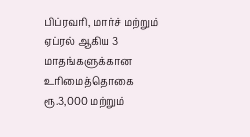பிப்ரவரி, மார்ச் மற்றும் ஏப்ரல் ஆகிய 3 மாதங்களுக்கான உரிமைத்தொகை ரூ.3,000 மற்றும்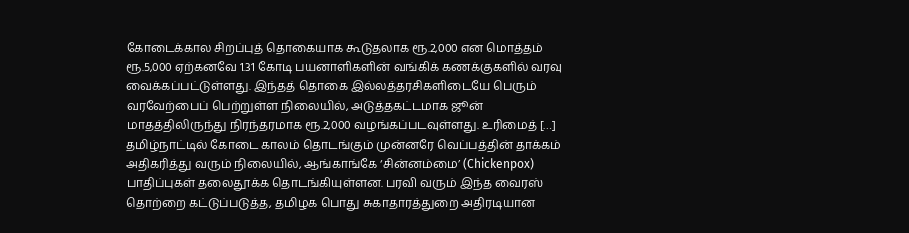கோடைக்கால சிறப்புத் தொகையாக கூடுதலாக ரூ.2,000 என மொத்தம் ரூ.5,000 ஏற்கனவே 1.31 கோடி பயனாளிகளின் வங்கிக் கணக்குகளில் வரவு வைக்கப்பட்டுள்ளது. இந்தத் தொகை இல்லத்தரசிகளிடையே பெரும் வரவேற்பைப் பெற்றுள்ள நிலையில், அடுத்தகட்டமாக ஜூன் மாதத்திலிருந்து நிரந்தரமாக ரூ.2,000 வழங்கப்படவுள்ளது. உரிமைத் […]
தமிழ்நாட்டில் கோடை காலம் தொடங்கும் முன்னரே வெப்பத்தின் தாக்கம் அதிகரித்து வரும் நிலையில், ஆங்காங்கே ‘சின்னம்மை’ (Chickenpox) பாதிப்புகள் தலைதூக்க தொடங்கியுள்ளன. பரவி வரும் இந்த வைரஸ் தொற்றை கட்டுப்படுத்த, தமிழக பொது சுகாதாரத்துறை அதிரடியான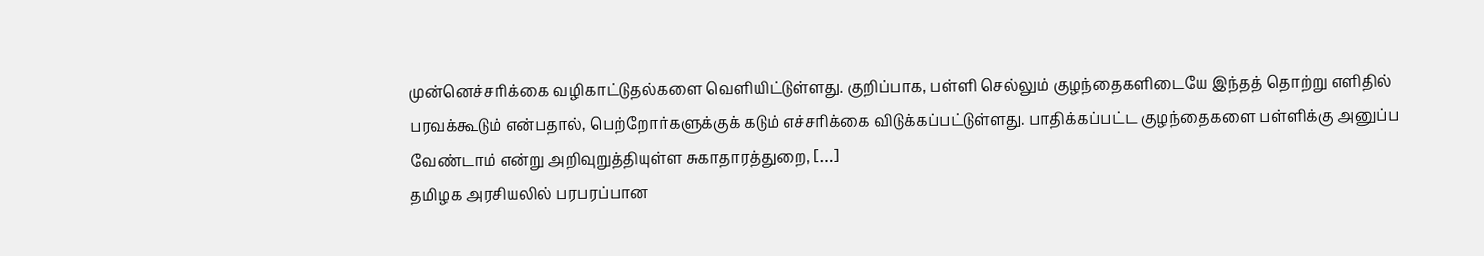முன்னெச்சரிக்கை வழிகாட்டுதல்களை வெளியிட்டுள்ளது. குறிப்பாக, பள்ளி செல்லும் குழந்தைகளிடையே இந்தத் தொற்று எளிதில் பரவக்கூடும் என்பதால், பெற்றோர்களுக்குக் கடும் எச்சரிக்கை விடுக்கப்பட்டுள்ளது. பாதிக்கப்பட்ட குழந்தைகளை பள்ளிக்கு அனுப்ப வேண்டாம் என்று அறிவுறுத்தியுள்ள சுகாதாரத்துறை, […]
தமிழக அரசியலில் பரபரப்பான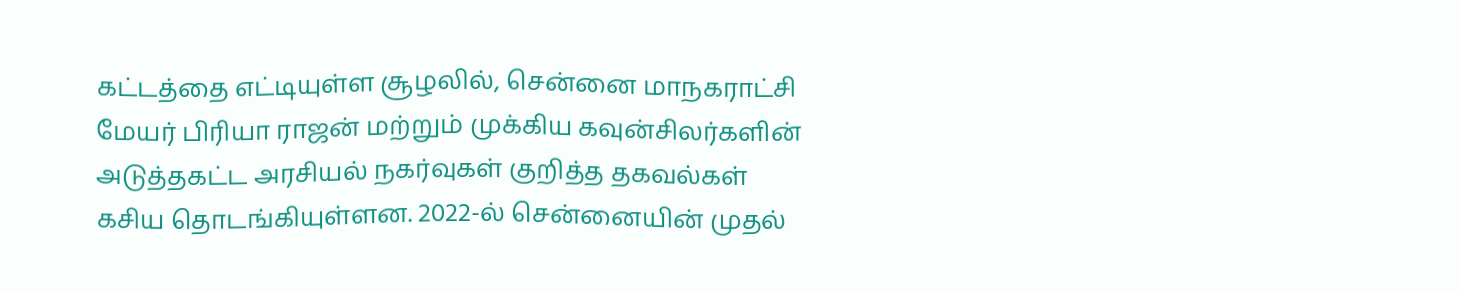கட்டத்தை எட்டியுள்ள சூழலில், சென்னை மாநகராட்சி மேயர் பிரியா ராஜன் மற்றும் முக்கிய கவுன்சிலர்களின் அடுத்தகட்ட அரசியல் நகர்வுகள் குறித்த தகவல்கள் கசிய தொடங்கியுள்ளன. 2022-ல் சென்னையின் முதல்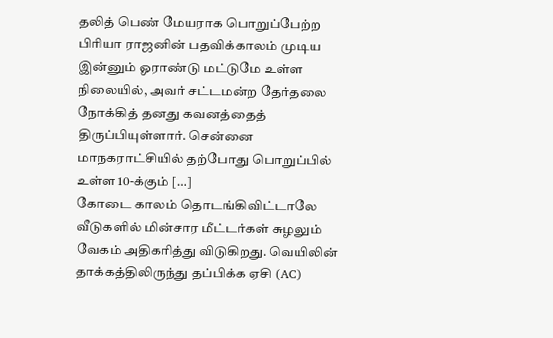தலித் பெண் மேயராக பொறுப்பேற்ற பிரியா ராஜனின் பதவிக்காலம் முடிய இன்னும் ஓராண்டு மட்டுமே உள்ள நிலையில், அவர் சட்டமன்ற தேர்தலை நோக்கித் தனது கவனத்தைத் திருப்பியுள்ளார். சென்னை மாநகராட்சியில் தற்போது பொறுப்பில் உள்ள 10-க்கும் […]
கோடை காலம் தொடங்கிவிட்டாலே வீடுகளில் மின்சார மீட்டர்கள் சுழலும் வேகம் அதிகரித்து விடுகிறது. வெயிலின் தாக்கத்திலிருந்து தப்பிக்க ஏசி (AC)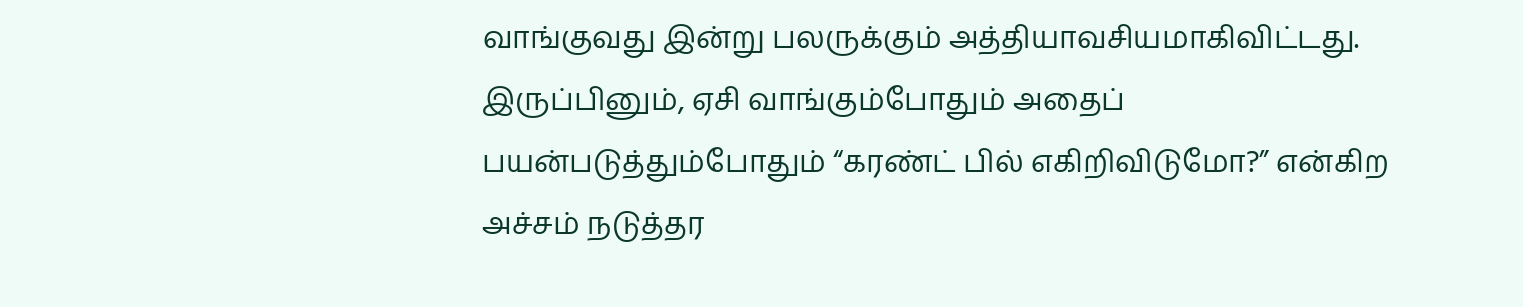வாங்குவது இன்று பலருக்கும் அத்தியாவசியமாகிவிட்டது. இருப்பினும், ஏசி வாங்கும்போதும் அதைப் பயன்படுத்தும்போதும் “கரண்ட் பில் எகிறிவிடுமோ?” என்கிற அச்சம் நடுத்தர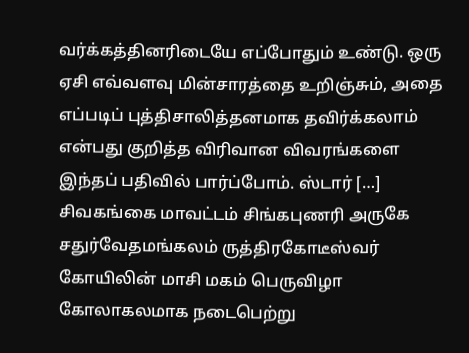வர்க்கத்தினரிடையே எப்போதும் உண்டு. ஒரு ஏசி எவ்வளவு மின்சாரத்தை உறிஞ்சும், அதை எப்படிப் புத்திசாலித்தனமாக தவிர்க்கலாம் என்பது குறித்த விரிவான விவரங்களை இந்தப் பதிவில் பார்ப்போம். ஸ்டார் […]
சிவகங்கை மாவட்டம் சிங்கபுணரி அருகே சதுர்வேதமங்கலம் ருத்திரகோடீஸ்வர் கோயிலின் மாசி மகம் பெருவிழா கோலாகலமாக நடைபெற்று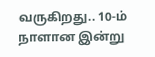வருகிறது.. 10-ம் நாளான இன்று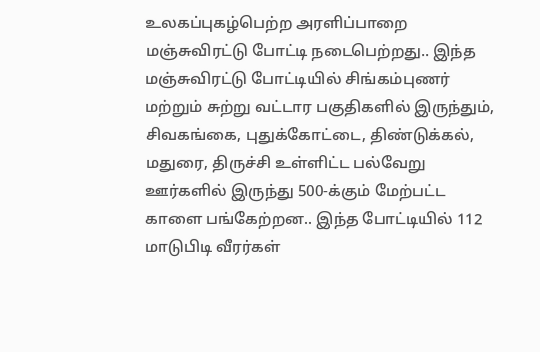உலகப்புகழ்பெற்ற அரளிப்பாறை மஞ்சுவிரட்டு போட்டி நடைபெற்றது.. இந்த மஞ்சுவிரட்டு போட்டியில் சிங்கம்புணர் மற்றும் சுற்று வட்டார பகுதிகளில் இருந்தும், சிவகங்கை, புதுக்கோட்டை, திண்டுக்கல், மதுரை, திருச்சி உள்ளிட்ட பல்வேறு ஊர்களில் இருந்து 500-க்கும் மேற்பட்ட காளை பங்கேற்றன.. இந்த போட்டியில் 112 மாடுபிடி வீரர்கள்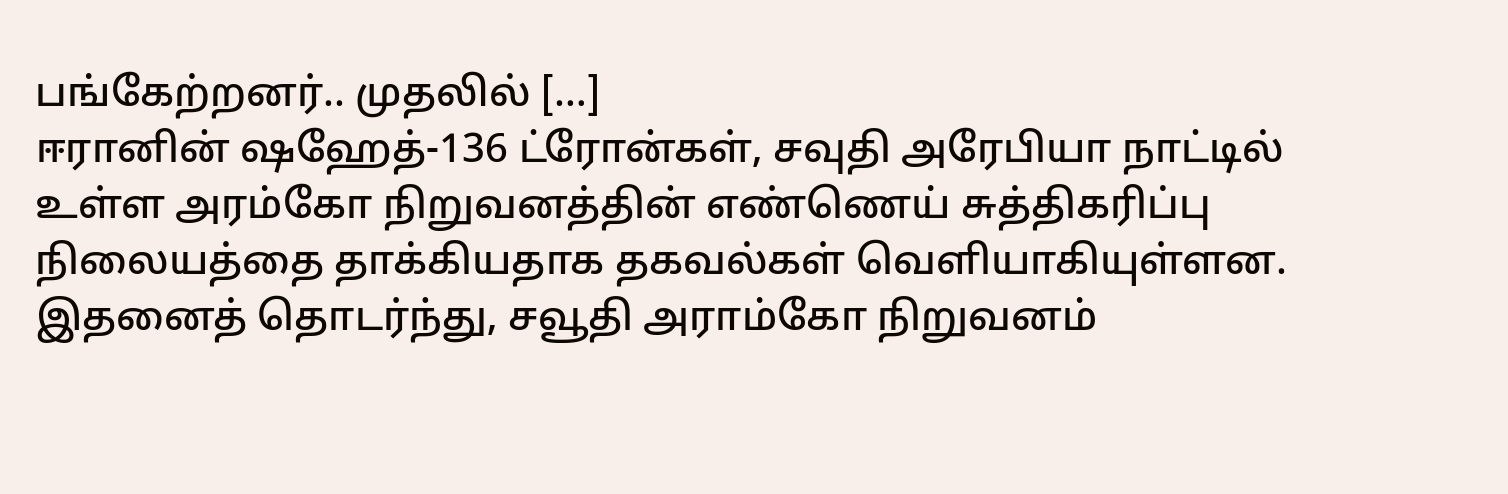பங்கேற்றனர்.. முதலில் […]
ஈரானின் ஷஹேத்-136 ட்ரோன்கள், சவுதி அரேபியா நாட்டில் உள்ள அரம்கோ நிறுவனத்தின் எண்ணெய் சுத்திகரிப்பு நிலையத்தை தாக்கியதாக தகவல்கள் வெளியாகியுள்ளன. இதனைத் தொடர்ந்து, சவூதி அராம்கோ நிறுவனம்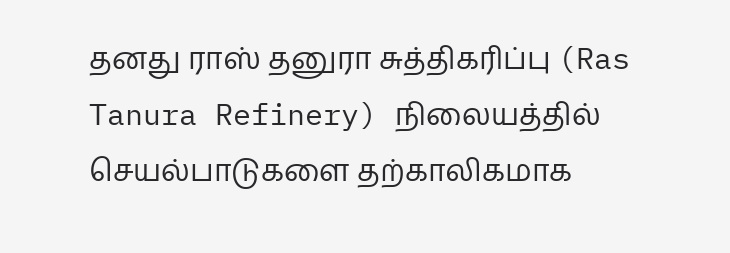தனது ராஸ் தனுரா சுத்திகரிப்பு (Ras Tanura Refinery) நிலையத்தில் செயல்பாடுகளை தற்காலிகமாக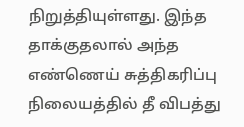நிறுத்தியுள்ளது. இந்த தாக்குதலால் அந்த எண்ணெய் சுத்திகரிப்பு நிலையத்தில் தீ விபத்து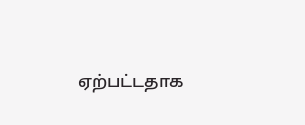ஏற்பட்டதாக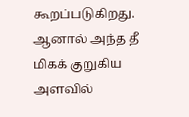கூறப்படுகிறது. ஆனால் அந்த தீ மிகக் குறுகிய அளவில்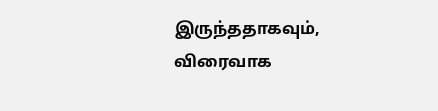இருந்ததாகவும், விரைவாக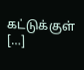கட்டுக்குள் […]